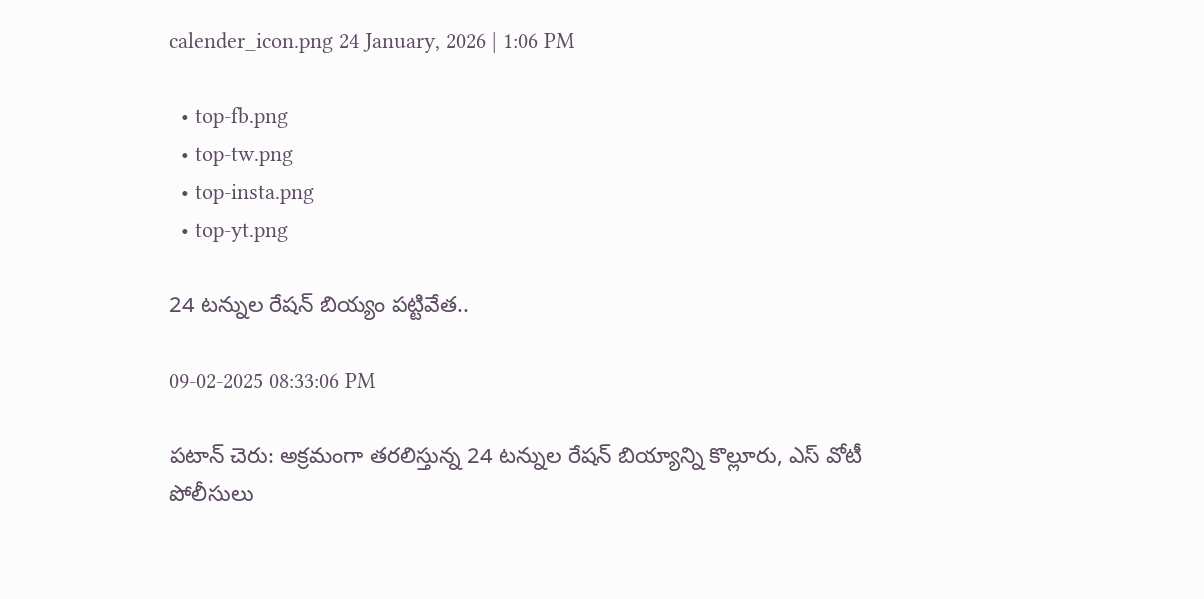calender_icon.png 24 January, 2026 | 1:06 PM

  • top-fb.png
  • top-tw.png
  • top-insta.png
  • top-yt.png

24 టన్నుల రేషన్ బియ్యం పట్టివేత..

09-02-2025 08:33:06 PM

పటాన్ చెరు: అక్రమంగా తరలిస్తున్న 24 టన్నుల రేషన్ బియ్యాన్ని కొల్లూరు, ఎస్ వోటీ పోలీసులు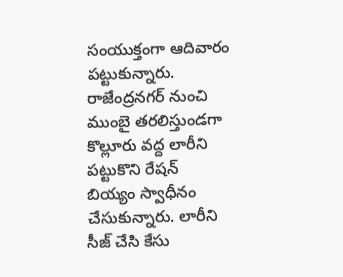సంయుక్తంగా ఆదివారం పట్టుకున్నారు. రాజేంద్రనగర్ నుంచి ముంబై తరలిస్తుండగా కొల్లూరు వద్ద లారీని పట్టుకొని రేషన్ బియ్యం స్వాధీనం చేసుకున్నారు. లారీని సీజ్ చేసి కేసు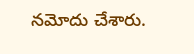నమోదు చేశారు.